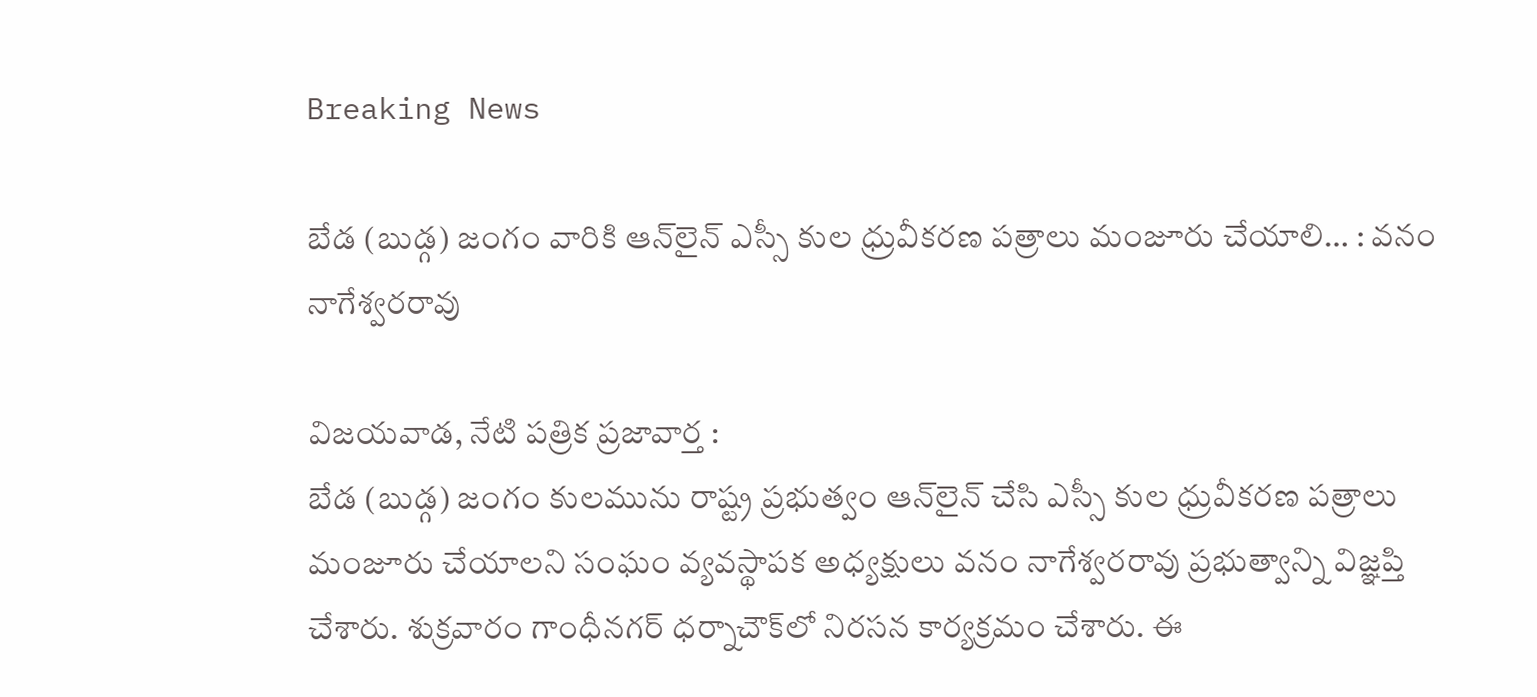Breaking News

బేడ (బుడ్గ) జంగం వారికి ఆన్‌లైన్‌ ఎస్సీ కుల ధ్రువీకరణ పత్రాలు మంజూరు చేయాలి… : వనం నాగేశ్వరరావు

విజయవాడ, నేటి పత్రిక ప్రజావార్త :
బేడ (బుడ్గ) జంగం కులమును రాష్ట్ర ప్రభుత్వం ఆన్‌లైన్‌ చేసి ఎస్సీ కుల ధ్రువీకరణ పత్రాలు మంజూరు చేయాలని సంఘం వ్యవస్థాపక అధ్యక్షులు వనం నాగేశ్వరరావు ప్రభుత్వాన్ని విజ్ఞప్తి చేశారు. శుక్రవారం గాంధీనగర్‌ ధర్నాచౌక్‌లో నిరసన కార్యక్రమం చేశారు. ఈ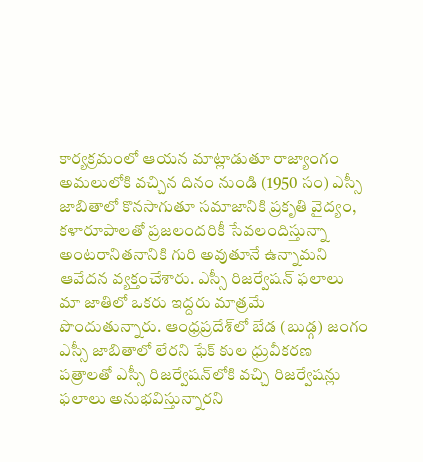కార్యక్రమంలో ఆయన మాట్లాడుతూ రాజ్యాంగం అమలులోకి వచ్చిన దినం నుండి (1950 సం) ఎస్సీ జాబితాలో కొనసాగుతూ సమాజానికి ప్రకృతి వైద్యం, కళారూపాలతో ప్రజలందరికీ సేవలందిస్తున్నా అంటరానితనానికి గురి అవుతూనే ఉన్నామని ఆవేదన వ్యక్తంచేశారు. ఎస్సీ రిజర్వేషన్‌ ఫలాలు మా జాతిలో ఒకరు ఇద్దరు మాత్రమే పొందుతున్నారు. ఆంధ్రప్రదేశ్‌లో బేడ (బుడ్గ) జంగం ఎస్సీ జాబితాలో లేరని ఫేక్‌ కుల ధ్రువీకరణ పత్రాలతో ఎస్సీ రిజర్వేషన్‌లోకి వచ్చి రిజర్వేషన్లు ఫలాలు అనుభవిస్తున్నారని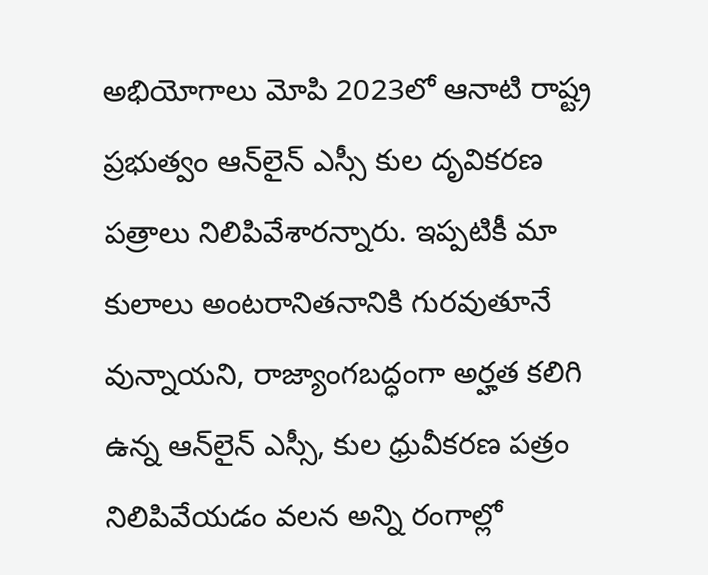అభియోగాలు మోపి 2023లో ఆనాటి రాష్ట్ర ప్రభుత్వం ఆన్‌లైన్‌ ఎస్సీ కుల దృవికరణ పత్రాలు నిలిపివేశారన్నారు. ఇప్పటికీ మా కులాలు అంటరానితనానికి గురవుతూనే వున్నాయని, రాజ్యాంగబద్ధంగా అర్హత కలిగి ఉన్న ఆన్‌లైన్‌ ఎస్సీ, కుల ధ్రువీకరణ పత్రం నిలిపివేయడం వలన అన్ని రంగాల్లో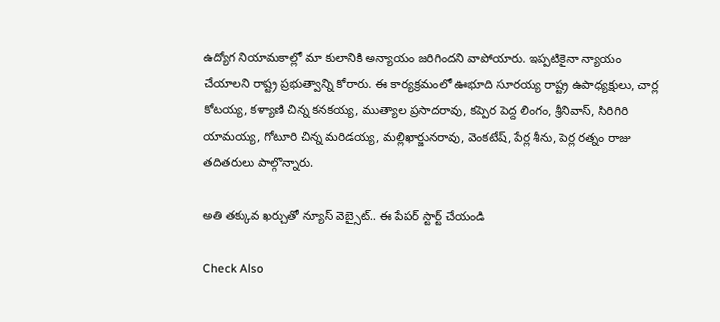ఉద్యోగ నియామకాల్లో మా కులానికి అన్యాయం జరిగిందని వాపోయారు. ఇప్పటికైనా న్యాయం చేయాలని రాష్ట్ర ప్రభుత్వాన్ని కోరారు. ఈ కార్యక్రమంలో ఊభూది సూరయ్య రాష్ట్ర ఉపాధ్యక్షులు, చార్ల కోటయ్య, కళ్యాణి చిన్న కనకయ్య, ముత్యాల ప్రసాదరావు, కప్పెర పెద్ద లింగం, శ్రీనివాస్‌, సిరిగిరి యామయ్య, గోటూరి చిన్న మరిడయ్య, మల్లిఖార్జునరావు, వెంకటేష్‌, పేర్ల శీను, పెర్ల రత్నం రాజు తదితరులు పాల్గొన్నారు.

అతి తక్కువ ఖర్చుతో న్యూస్ వెబ్సైట్.. ఈ పేపర్ స్టార్ట్ చేయండి

Check Also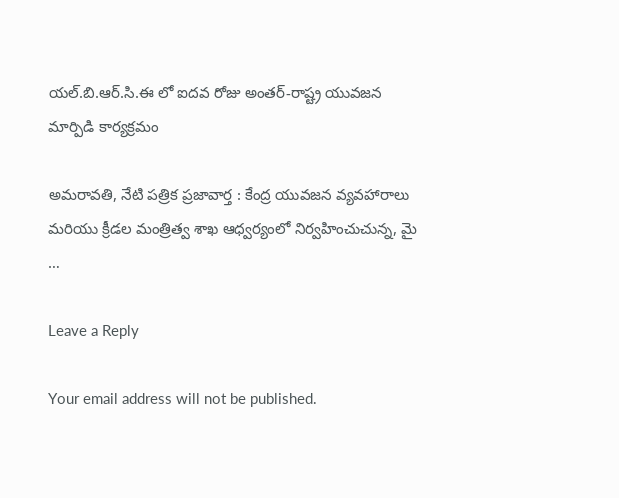యల్.బి.ఆర్.సి.ఈ లో ఐదవ రోజు అంతర్-రాష్ట్ర యువజన మార్పిడి కార్యక్రమం

అమరావతి, నేటి పత్రిక ప్రజావార్త : కేంద్ర యువజన వ్యవహారాలు మరియు క్రీడల మంత్రిత్వ శాఖ ఆధ్వర్యంలో నిర్వహించుచున్న, మై …

Leave a Reply

Your email address will not be published.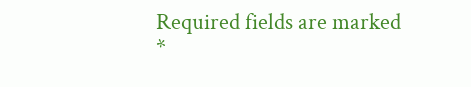Required fields are marked *